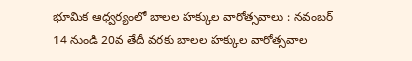భూమిక ఆధ్వర్యంలో బాలల హక్కుల వారోత్సవాలు : నవంబర్ 14 నుండి 20వ తేదీ వరకు బాలల హక్కుల వారోత్సవాల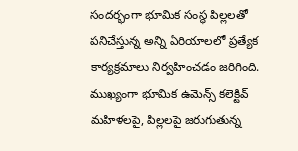సందర్భంగా భూమిక సంస్థ పిల్లలతో పనిచేస్తున్న అన్ని ఏరియాలలో ప్రత్యేక కార్యక్రమాలు నిర్వహించడం జరిగింది. ముఖ్యంగా భూమిక ఉమెన్స్ కలెక్టివ్ మహిళలపై, పిల్లలపై జరుగుతున్న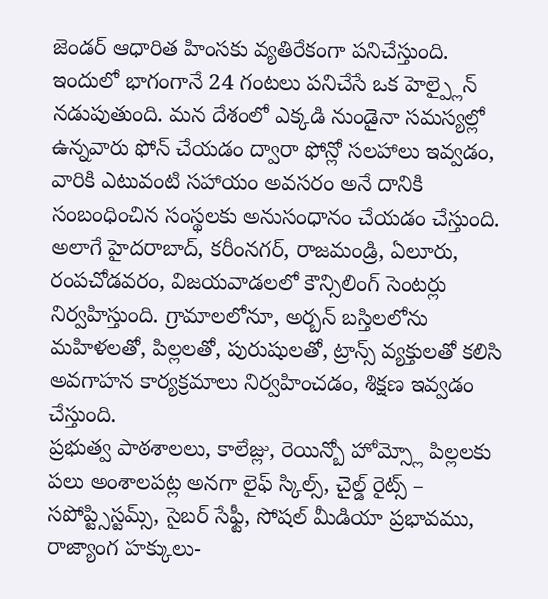జెండర్ ఆధారిత హింసకు వ్యతిరేకంగా పనిచేస్తుంది.
ఇందులో భాగంగానే 24 గంటలు పనిచేసే ఒక హెల్ప్లైన్ నడుపుతుంది. మన దేశంలో ఎక్కడి నుండైనా సమస్యల్లో ఉన్నవారు ఫోన్ చేయడం ద్వారా ఫోన్లో సలహాలు ఇవ్వడం, వారికి ఎటువంటి సహాయం అవసరం అనే దానికి సంబంధించిన సంస్థలకు అనుసంధానం చేయడం చేస్తుంది. అలాగే హైదరాబాద్, కరీంనగర్, రాజమండ్రి, ఏలూరు, రంపచోడవరం, విజయవాడలలో కౌన్సిలింగ్ సెంటర్లు నిర్వహిస్తుంది. గ్రామాలలోనూ, అర్బన్ బస్తిలలోను మహిళలతో, పిల్లలతో, పురుషులతో, ట్రాన్స్ వ్యక్తులతో కలిసి అవగాహన కార్యక్రమాలు నిర్వహించడం, శిక్షణ ఇవ్వడం చేస్తుంది.
ప్రభుత్వ పాఠశాలలు, కాలేజ్లు, రెయిన్బో హోమ్స్లో పిల్లలకు పలు అంశాలపట్ల అనగా లైఫ్ స్కిల్స్, చైల్డ్ రైట్స్ – సపోప్ట్సిస్టమ్స్, సైబర్ సేఫ్టీ, సోషల్ మీడియా ప్రభావము, రాజ్యాంగ హక్కులు-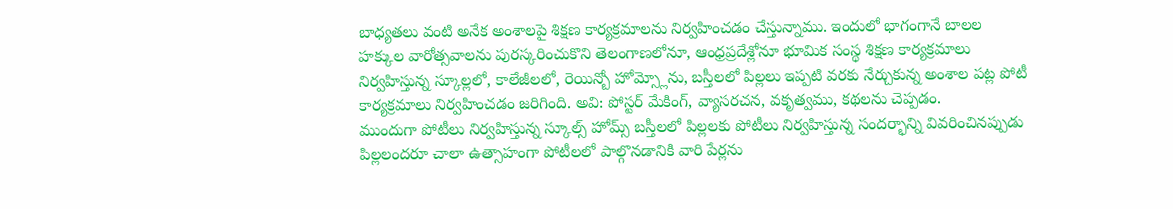బాధ్యతలు వంటి అనేక అంశాలపై శిక్షణ కార్యక్రమాలను నిర్వహించడం చేస్తున్నాము. ఇందులో భాగంగానే బాలల హక్కుల వారోత్సవాలను పురస్కరించుకొని తెలంగాణలోనూ, ఆంధ్రప్రదేశ్లోనూ భూమిక సంస్థ శిక్షణ కార్యక్రమాలు నిర్వహిస్తున్న స్కూల్లలో, కాలేజీలలో, రెయిన్బో హోమ్స్లోను, బస్తీలలో పిల్లలు ఇప్పటి వరకు నేర్చుకున్న అంశాల పట్ల పోటీ కార్యక్రమాలు నిర్వహించడం జరిగింది. అవి: పోస్టర్ మేకింగ్, వ్యాసరచన, వకృత్వము, కథలను చెప్పడం.
ముందుగా పోటీలు నిర్వహిస్తున్న స్కూల్స్ హోమ్స్ బస్తీలలో పిల్లలకు పోటీలు నిర్వహిస్తున్న సందర్భాన్ని వివరించినప్పుడు పిల్లలందరూ చాలా ఉత్సాహంగా పోటీలలో పాల్గొనడానికి వారి పేర్లను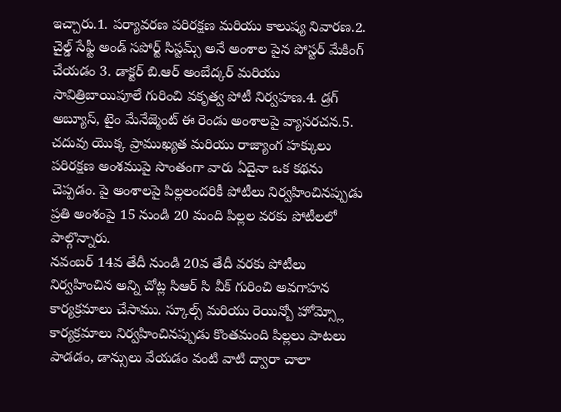ఇచ్చారు.1. పర్యావరణ పరిరక్షణ మరియు కాలుష్య నివారణ.2. చైల్డ్ సేఫ్టీ అండ్ సపోర్ట్ సిస్టమ్స్ అనే అంశాల పైన పోస్టర్ మేకింగ్ చేయడం 3. డాక్టర్ బి.ఆర్ అంబేద్కర్ మరియు సావిత్రిబాయిపూలే గురించి వకృత్వ పోటీ నిర్వహణ.4. డ్రగ్ అబ్యూస్, టైం మేనేజ్మెంట్ ఈ రెండు అంశాలపై వ్యాసరచన.5. చదువు యొక్క ప్రాముఖ్యత మరియు రాజ్యాంగ హక్కులు పరిరక్షణ అంశముపై సొంతంగా వారు ఏదైనా ఒక కథను చెప్పడం. పై అంశాలపై పిల్లలందరికీ పోటీలు నిర్వహించినప్పుడు ప్రతి అంశంపై 15 నుండి 20 మంది పిల్లల వరకు పోటీలలో పాల్గొన్నారు.
నవంబర్ 14వ తేదీ నుండి 20వ తేదీ వరకు పోటీలు నిర్వహించిన అన్ని చోట్ల సిఆర్ సి వీక్ గురించి అవగాహన కార్యక్రమాలు చేసాము. స్కూల్స్ మరియు రెయిన్బో హోమ్స్లో కార్యక్రమాలు నిర్వహించినప్పుడు కొంతమంది పిల్లలు పాటలు పాడడం, డాన్సులు వేయడం వంటి వాటి ద్వారా చాలా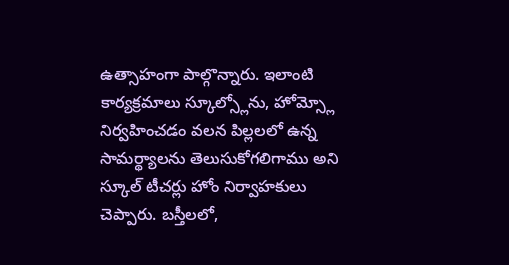ఉత్సాహంగా పాల్గొన్నారు. ఇలాంటి కార్యక్రమాలు స్కూల్స్లోను, హోమ్స్లో నిర్వహించడం వలన పిల్లలలో ఉన్న సామర్థ్యాలను తెలుసుకోగలిగాము అని స్కూల్ టీచర్లు హోం నిర్వాహకులు చెప్పారు. బస్తీలలో,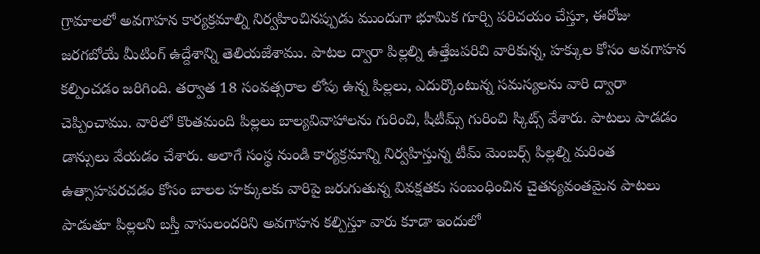గ్రామాలలో అవగాహన కార్యక్రమాల్ని నిర్వహించినప్పుడు ముందుగా భూమిక గూర్చి పరిచయం చేస్తూ, ఈరోజు జరగబోయే మీటింగ్ ఉద్దేశాన్ని తెలియజేశాము. పాటల ద్వారా పిల్లల్ని ఉత్తేజపరిచి వారికున్న, హక్కుల కోసం అవగాహన కల్పించడం జరిగింది. తర్వాత 18 సంవత్సరాల లోపు ఉన్న పిల్లలు, ఎదుర్కొంటున్న సమస్యలను వారి ద్వారా చెప్పించాము. వారిలో కొంతమంది పిల్లలు బాల్యవివాహాలను గురించి, షీటీమ్స్ గురించి స్కిట్స్ వేశారు. పాటలు పాడడం డాన్సులు వేయడం చేశారు. అలాగే సంస్థ నుండి కార్యక్రమాన్ని నిర్వహిస్తున్న టీమ్ మెంబర్స్ పిల్లల్ని మరింత ఉత్సాహపరచడం కోసం బాలల హక్కులకు వారిపై జరుగుతున్న వివక్షతకు సంబంధించిన చైతన్యవంతమైన పాటలు పాడుతూ పిల్లలని బస్తీ వాసులందరిని అవగాహన కల్పిస్తూ వారు కూడా ఇందులో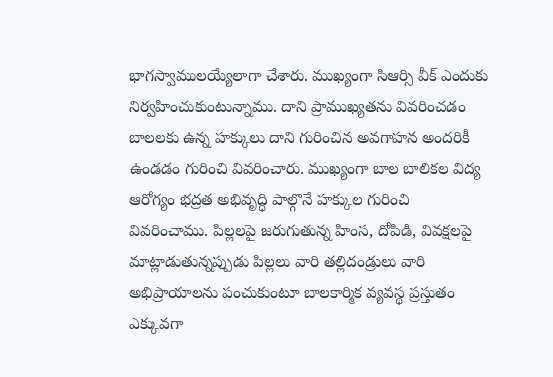భాగస్వాములయ్యేలాగా చేశారు. ముఖ్యంగా సిఆర్సి వీక్ ఎందుకు నిర్వహించుకుంటున్నాము. దాని ప్రాముఖ్యతను వివరించడం బాలలకు ఉన్న హక్కులు దాని గురించిన అవగాహన అందరికీ ఉండడం గురించి వివరించారు. ముఖ్యంగా బాల బాలికల విద్య ఆరోగ్యం భద్రత అభివృద్ధి పాల్గొనే హక్కుల గురించి వివరించాము. పిల్లలపై జరుగుతున్న హింస, దోపిడి, వివక్షలపై మాట్లాడుతున్నప్పుడు పిల్లలు వారి తల్లిదండ్రులు వారి అభిప్రాయాలను పంచుకుంటూ బాలకార్మిక వ్యవస్థ ప్రస్తుతం ఎక్కువగా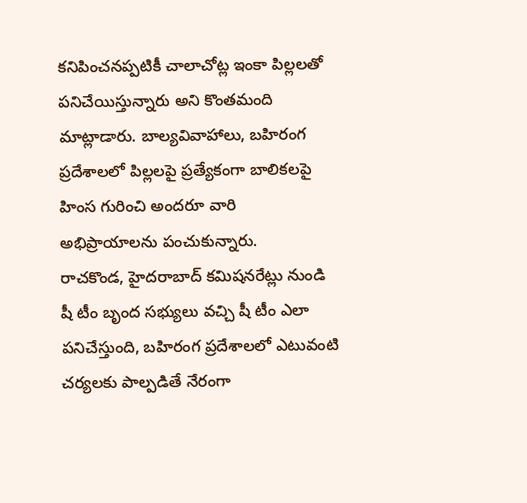కనిపించనప్పటికీ చాలాచోట్ల ఇంకా పిల్లలతో పనిచేయిస్తున్నారు అని కొంతమంది మాట్లాడారు. బాల్యవివాహాలు, బహిరంగ ప్రదేశాలలో పిల్లలపై ప్రత్యేకంగా బాలికలపై హింస గురించి అందరూ వారి అభిప్రాయాలను పంచుకున్నారు.
రాచకొండ, హైదరాబాద్ కమిషనరేట్లు నుండి షీ టీం బృంద సభ్యులు వచ్చి షీ టీం ఎలా పనిచేస్తుంది, బహిరంగ ప్రదేశాలలో ఎటువంటి చర్యలకు పాల్పడితే నేరంగా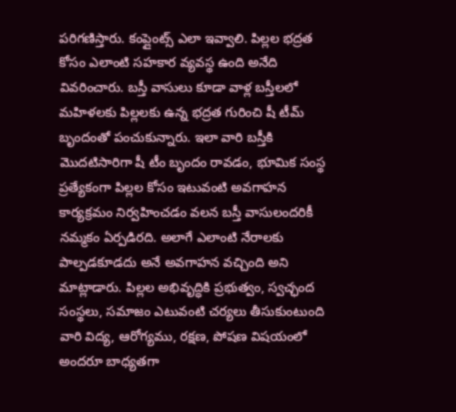పరిగణిస్తారు. కంప్లైంట్స్ ఎలా ఇవ్వాలి. పిల్లల భద్రత కోసం ఎలాంటి సహకార వ్యవస్థ ఉంది అనేది వివరించారు. బస్తీ వాసులు కూడా వాళ్ల బస్తీలలో మహిళలకు పిల్లలకు ఉన్న భద్రత గురించి షీ టీమ్ బృందంతో పంచుకున్నారు. ఇలా వారి బస్తీకి మొదటిసారిగా షీ టీం బృందం రావడం, భూమిక సంస్థ ప్రత్యేకంగా పిల్లల కోసం ఇటువంటి అవగాహన కార్యక్రమం నిర్వహించడం వలన బస్తీ వాసులందరికీ నమ్మకం ఏర్పడిరది. అలాగే ఎలాంటి నేరాలకు పాల్పడకూడదు అనే అవగాహన వచ్చింది అని మాట్లాడారు. పిల్లల అభివృద్ధికి ప్రభుత్వం, స్వచ్ఛంద సంస్థలు, సమాజం ఎటువంటి చర్యలు తీసుకుంటుంది వారి విద్య, ఆరోగ్యము, రక్షణ, పోషణ విషయంలో అందరూ బాధ్యతగా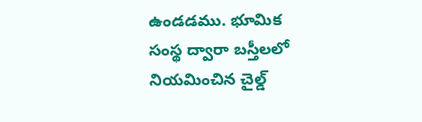ఉండడము. భూమిక సంస్థ ద్వారా బస్తీలలో నియమించిన చైల్డ్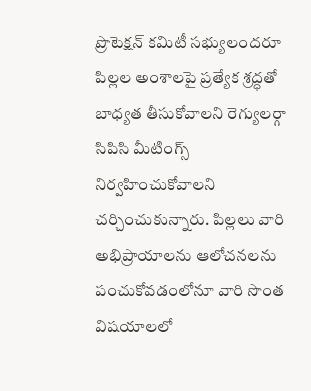ప్రొటెక్షన్ కమిటీ సభ్యులందరూ పిల్లల అంశాలపై ప్రత్యేక శ్రద్ధతో బాధ్యత తీసుకోవాలని రెగ్యులర్గా సిపిసి మీటింగ్స్ నిర్వహించుకోవాలని చర్చించుకున్నారు. పిల్లలు వారి అభిప్రాయాలను ఆలోచనలను పంచుకోవడంలోనూ వారి సొంత విషయాలలో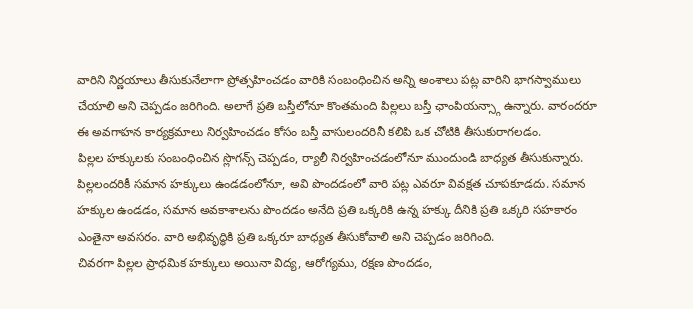వారిని నిర్ణయాలు తీసుకునేలాగా ప్రోత్సహించడం వారికి సంబంధించిన అన్ని అంశాలు పట్ల వారిని భాగస్వాములు చేయాలి అని చెప్పడం జరిగింది. అలాగే ప్రతి బస్తీలోనూ కొంతమంది పిల్లలు బస్తీ ఛాంపియన్స్గా ఉన్నారు. వారందరూ ఈ అవగాహన కార్యక్రమాలు నిర్వహించడం కోసం బస్తీ వాసులందరినీ కలిపి ఒక చోటికి తీసుకురాగలడం.
పిల్లల హక్కులకు సంబంధించిన స్లొగన్స్ చెప్పడం, ర్యాలీ నిర్వహించడంలోనూ ముందుండి బాధ్యత తీసుకున్నారు. పిల్లలందరికీ సమాన హక్కులు ఉండడంలోనూ, అవి పొందడంలో వారి పట్ల ఎవరూ వివక్షత చూపకూడదు. సమాన హక్కుల ఉండడం, సమాన అవకాశాలను పొందడం అనేది ప్రతి ఒక్కరికి ఉన్న హక్కు దీనికి ప్రతి ఒక్కరి సహకారం ఎంతైనా అవసరం. వారి అభివృద్ధికి ప్రతి ఒక్కరూ బాధ్యత తీసుకోవాలి అని చెప్పడం జరిగింది.
చివరగా పిల్లల ప్రాధమిక హక్కులు అయినా విద్య, ఆరోగ్యము, రక్షణ పొందడం,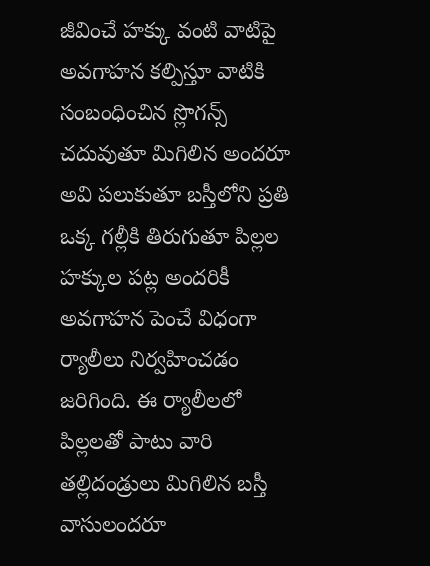జీవించే హక్కు వంటి వాటిపై అవగాహన కల్పిస్తూ వాటికి సంబంధించిన స్లొగన్స్ చదువుతూ మిగిలిన అందరూ అవి పలుకుతూ బస్తీలోని ప్రతి ఒక్క గల్లీకి తిరుగుతూ పిల్లల హక్కుల పట్ల అందరికీ అవగాహన పెంచే విధంగా ర్యాలీలు నిర్వహించడం జరిగింది. ఈ ర్యాలీలలో పిల్లలతో పాటు వారి తల్లిదండ్రులు మిగిలిన బస్తీ వాసులందరూ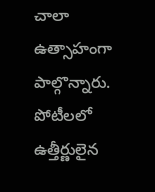చాలా ఉత్సాహంగా పాల్గొన్నారు.
పోటీలలో ఉత్తీర్ణులైన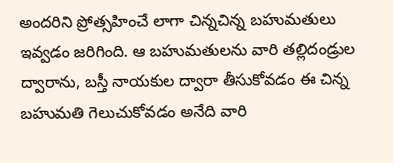అందరిని ప్రోత్సహించే లాగా చిన్నచిన్న బహుమతులు ఇవ్వడం జరిగింది. ఆ బహుమతులను వారి తల్లిదండ్రుల ద్వారాను, బస్తీ నాయకుల ద్వారా తీసుకోవడం ఈ చిన్న బహుమతి గెలుచుకోవడం అనేది వారి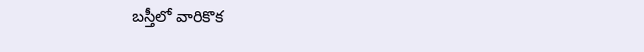బస్తీలో వారికొక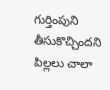గుర్తింపుని తీసుకొచ్చిందని పిల్లలు చాలా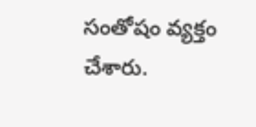సంతోషం వ్యక్తం చేశారు.